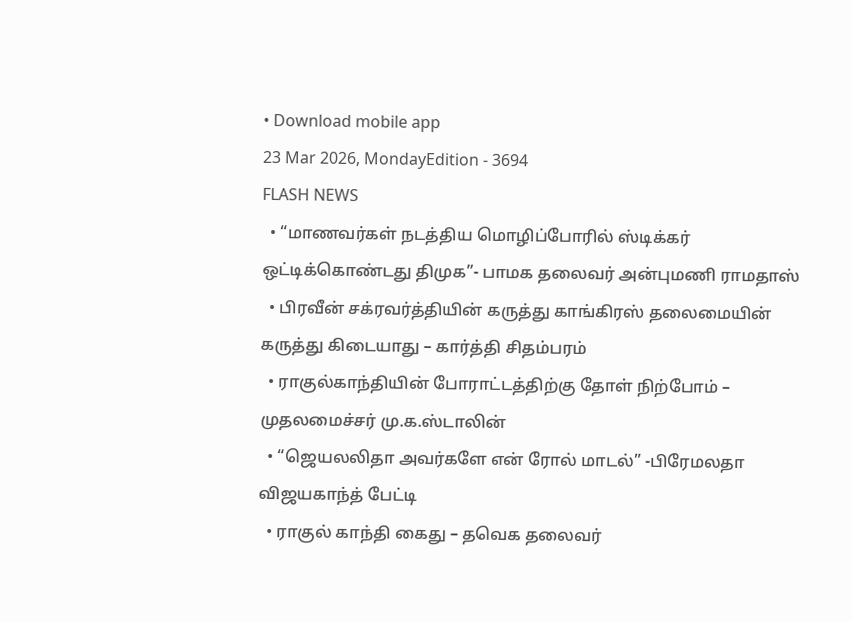• Download mobile app
23 Mar 2026, MondayEdition - 3694
FLASH NEWS
  • “மாணவர்கள் நடத்திய மொழிப்போரில் ஸ்டிக்கர் ஒட்டிக்கொண்டது திமுக”- பாமக தலைவர் அன்புமணி ராமதாஸ்
  • பிரவீன் சக்ரவர்த்தியின் கருத்து காங்கிரஸ் தலைமையின் கருத்து கிடையாது – கார்த்தி சிதம்பரம்
  • ராகுல்காந்தியின் போராட்டத்திற்கு தோள் நிற்போம் – முதலமைச்சர் மு.க.ஸ்டாலின்
  • “ஜெயலலிதா அவர்களே என் ரோல் மாடல்” -பிரேமலதா விஜயகாந்த் பேட்டி
  • ராகுல் காந்தி கைது – தவெக தலைவர்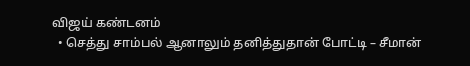விஜய் கண்டனம்
  • செத்து சாம்பல் ஆனாலும் தனித்துதான் போட்டி – சீமான்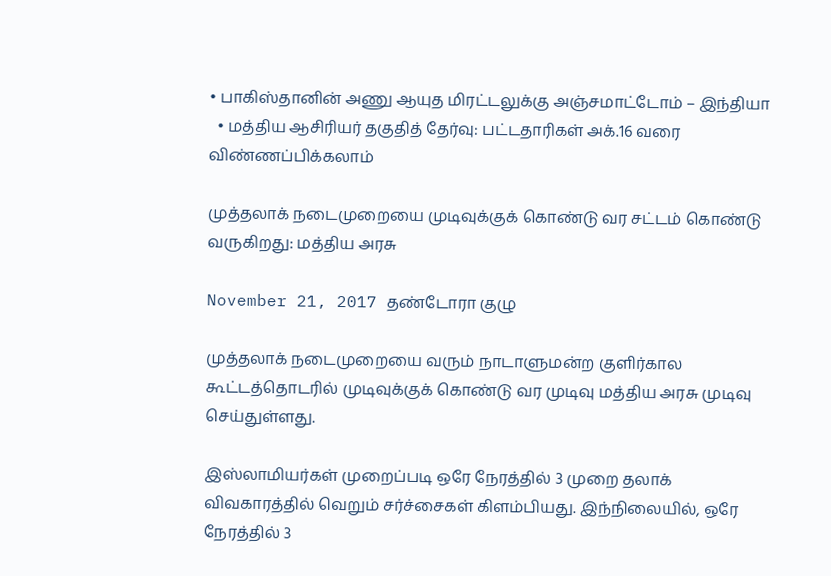• பாகிஸ்தானின் அணு ஆயுத மிரட்டலுக்கு அஞ்சமாட்டோம் – இந்தியா
  • மத்திய ஆசிரியர் தகுதித் தேர்வு: பட்டதாரிகள் அக்.16 வரை விண்ணப்பிக்கலாம்

முத்தலாக் நடைமுறையை முடிவுக்குக் கொண்டு வர சட்டம் கொண்டு வருகிறது: மத்திய அரசு

November 21, 2017 தண்டோரா குழு

முத்தலாக் நடைமுறையை வரும் நாடாளுமன்ற குளிர்கால கூட்டத்தொடரில் முடிவுக்குக் கொண்டு வர முடிவு மத்திய அரசு முடிவு செய்துள்ளது.

இஸ்லாமியர்கள் முறைப்படி ஒரே நேரத்தில் 3 முறை தலாக் விவகாரத்தில் வெறும் சர்ச்சைகள் கிளம்பியது. இந்நிலையில், ஒரே நேரத்தில் 3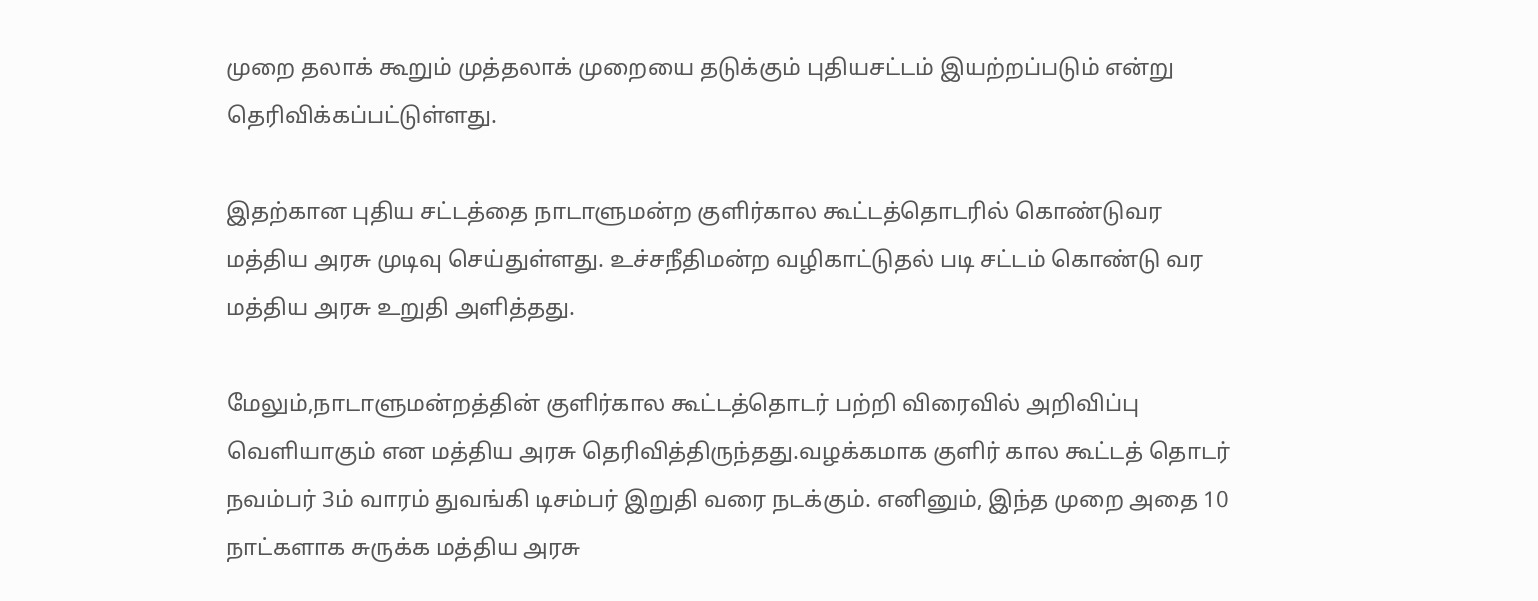முறை தலாக் கூறும் முத்தலாக் முறையை தடுக்கும் புதியசட்டம் இயற்றப்படும் என்று தெரிவிக்கப்பட்டுள்ளது.

இதற்கான புதிய சட்டத்தை நாடாளுமன்ற குளிர்கால கூட்டத்தொடரில் கொண்டுவர மத்திய அரசு முடிவு செய்துள்ளது. உச்சநீதிமன்ற வழிகாட்டுதல் படி சட்டம் கொண்டு வர மத்திய அரசு உறுதி அளித்தது.

மேலும்,நாடாளுமன்றத்தின் குளிர்கால கூட்டத்தொடர் பற்றி விரைவில் அறிவிப்பு வெளியாகும் என மத்திய அரசு தெரிவித்திருந்தது.வழக்கமாக குளிர் கால கூட்டத் தொடர் நவம்பர் 3ம் வாரம் துவங்கி டிசம்பர் இறுதி வரை நடக்கும். எனினும், இந்த முறை அதை 10 நாட்களாக சுருக்க மத்திய அரசு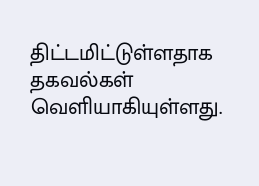திட்டமிட்டுள்ளதாக தகவல்கள் வெளியாகியுள்ளது.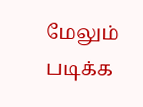மேலும் படிக்க